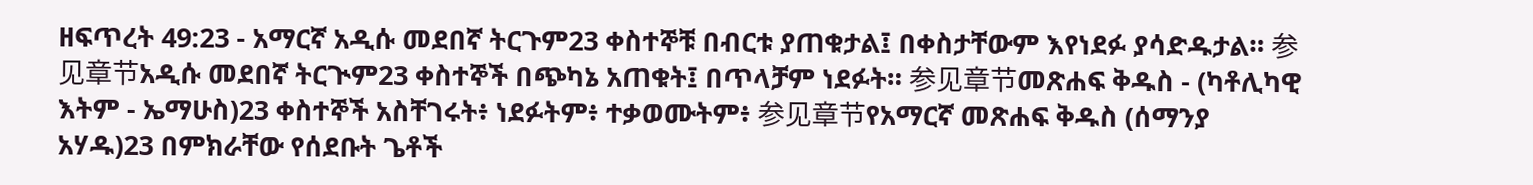ዘፍጥረት 49:23 - አማርኛ አዲሱ መደበኛ ትርጉም23 ቀስተኞቹ በብርቱ ያጠቁታል፤ በቀስታቸውም እየነደፉ ያሳድዱታል። 参见章节አዲሱ መደበኛ ትርጒም23 ቀስተኞች በጭካኔ አጠቁት፤ በጥላቻም ነደፉት። 参见章节መጽሐፍ ቅዱስ - (ካቶሊካዊ እትም - ኤማሁስ)23 ቀስተኞች አስቸገሩት፥ ነደፉትም፥ ተቃወሙትም፥ 参见章节የአማርኛ መጽሐፍ ቅዱስ (ሰማንያ አሃዱ)23 በምክራቸው የሰደቡት ጌቶች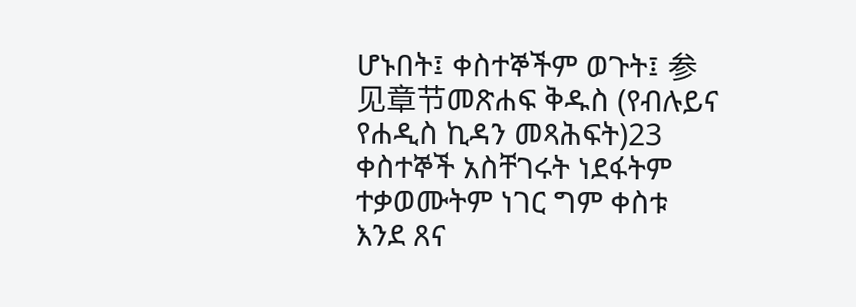ሆኑበት፤ ቀስተኞችም ወጉት፤ 参见章节መጽሐፍ ቅዱስ (የብሉይና የሐዲስ ኪዳን መጻሕፍት)23 ቀስተኞች አስቸገሩት ነደፋትም ተቃወሙትም ነገር ግም ቀስቱ እንደ ጸና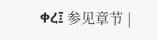ቀረ፤ 参见章节 |